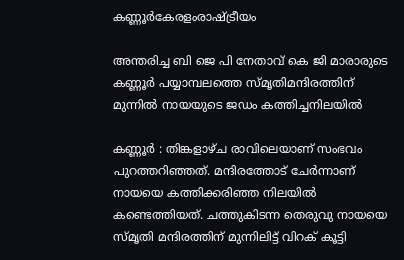കണ്ണൂർകേരളംരാഷ്ട്രീയം

അന്തരിച്ച ബി ജെ പി നേതാവ് കെ ജി മാരാരുടെ കണ്ണൂര്‍ പയ്യാമ്പലത്തെ സ്മൃതിമന്ദിരത്തിന് മുന്നില്‍ നായയുടെ ജഡം കത്തിച്ചനിലയില്‍

കണ്ണൂര്‍ : തിങ്കളാഴ്ച രാവിലെയാണ് സംഭവം പുറത്തറിഞ്ഞത്. മന്ദിരത്തോട് ചേര്‍ന്നാണ് നായയെ കത്തിക്കരിഞ്ഞ നിലയില്‍ കണ്ടെത്തിയത്. ചത്തുകിടന്ന തെരുവു നായയെ സ്മൃതി മന്ദിരത്തിന് മുന്നിലിട്ട് വിറക് കൂട്ടി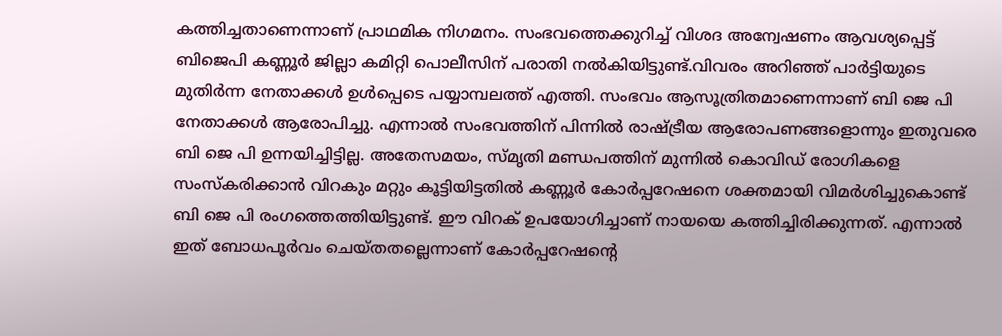കത്തിച്ചതാണെന്നാണ് പ്രാഥമിക നിഗമനം. സംഭവത്തെക്കുറിച്ച് വിശദ അന്വേഷണം ആവശ്യപ്പെട്ട് ബിജെപി കണ്ണൂര്‍ ജില്ലാ കമിറ്റി പൊലീസിന് പരാതി നല്‍കിയിട്ടുണ്ട്.വിവരം അറിഞ്ഞ് പാര്‍ട്ടിയുടെ മുതിര്‍ന്ന നേതാക്കള്‍ ഉള്‍പ്പെടെ പയ്യാമ്പലത്ത് എത്തി. സംഭവം ആസൂത്രിതമാണെന്നാണ് ബി ജെ പി നേതാക്കള്‍ ആരോപിച്ചു. എന്നാല്‍ സംഭവത്തിന് പിന്നില്‍ രാഷ്ട്രീയ ആരോപണങ്ങളൊന്നും ഇതുവരെ ബി ജെ പി ഉന്നയിച്ചിട്ടില്ല. അതേസമയം, സ്മൃതി മണ്ഡപത്തിന് മുന്നില്‍ കൊവിഡ് രോഗികളെ സംസ്‌കരിക്കാന്‍ വിറകും മറ്റും കൂട്ടിയിട്ടതില്‍ കണ്ണൂര്‍ കോര്‍പ്പറേഷനെ ശക്തമായി വിമര്‍ശിച്ചുകൊണ്ട് ബി ജെ പി രംഗത്തെത്തിയിട്ടുണ്ട്. ഈ വിറക് ഉപയോഗിച്ചാണ് നായയെ കത്തിച്ചിരിക്കുന്നത്. എന്നാല്‍ ഇത് ബോധപൂര്‍വം ചെയ്തതല്ലെന്നാണ് കോര്‍പ്പറേഷന്റെ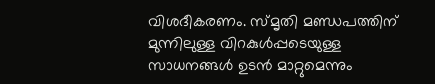വിശദീകരണം. സ്മൃതി മണ്ഡപത്തിന് മുന്നിലുള്ള വിറകുള്‍പ്പടെയുള്ള സാധനങ്ങള്‍ ഉടന്‍ മാറ്റുമെന്നും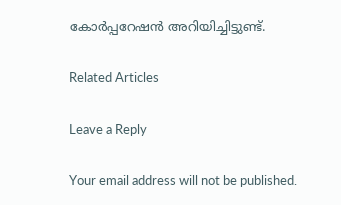കോര്‍പ്പറേഷന്‍ അറിയിച്ചിട്ടുണ്ട്.

Related Articles

Leave a Reply

Your email address will not be published.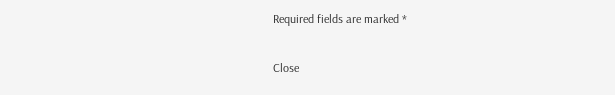Required fields are marked *

Close